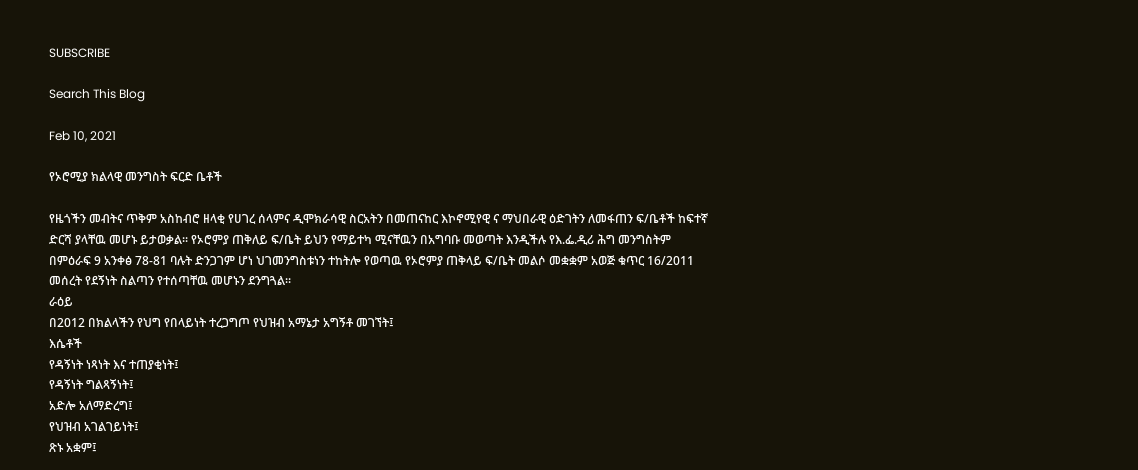SUBSCRIBE

Search This Blog

Feb 10, 2021

የኦሮሚያ ክልላዊ መንግስት ፍርድ ቤቶች

የዜጎችን መብትና ጥቅም አስከብሮ ዘላቂ የሀገረ ሰላምና ዲሞክራሳዊ ስርአትን በመጠናከር እኮኖሚየዊ ና ማህበራዊ ዕድገትን ለመፋጠን ፍ/ቤቶች ከፍተኛ ድርሻ ያላቸዉ መሆኑ ይታወቃል፡፡ የኦሮምያ ጠቅለይ ፍ/ቤት ይህን የማይተካ ሚናቸዉን በአግባቡ መወጣት እንዲችሉ የእ.ፌ.ዲሪ ሕግ መንግስትም በምዕራፍ 9 አንቀፅ 78-81 ባሉት ድንጋገም ሆነ ህገመንግስቱነን ተከትሎ የወጣዉ የኦሮምያ ጠቅላይ ፍ/ቤት መልሶ መቋቋም አወጅ ቁጥር 16/2011 መሰረት የደኝነት ስልጣን የተሰጣቸዉ መሆኑን ደንግጓል፡፡
ራዕይ
በ2012 በክልላችን የህግ የበላይነት ተረጋግጦ የህዝብ አማኔታ አግኝቶ መገኘት፤
እሴቶች
የዳኝነት ነጻነት እና ተጠያቂነት፤
የዳኝነት ግልጻኝነት፤
አድሎ አለማድረግ፤
የህዝብ አገልገይነት፤
ጽኑ አቋም፤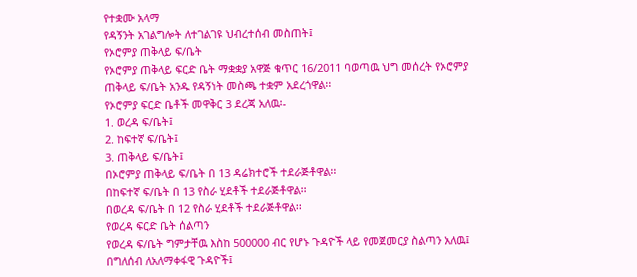የተቋሙ አላማ
የዳኝንት አገልግሎት ለተገልገዩ ህብረተሰብ መስጠት፤
የኦሮምያ ጠቅላይ ፍ/ቤት
የኦሮምያ ጠቅላይ ፍርድ ቤት ማቋቋያ አዋጅ ቁጥር 16/2011 ባወጣዉ ህግ መሰረት የኦሮምያ ጠቅላይ ፍ/ቤት አንዱ የዳኝነት መስጫ ተቋም አደረጎዋል፡፡
የኦሮምያ ፍርድ ቤቶች መዋቅር 3 ደረጃ አለዉ፡-
1. ወረዳ ፍ/ቤት፤
2. ከፍተኛ ፍ/ቤት፤
3. ጠቅላይ ፍ/ቤት፤
በኦሮምያ ጠቅላይ ፍ/ቤት በ 13 ዳሬክተሮች ተደራጅቶዋል፡፡
በከፍተኛ ፍ/ቤት በ 13 የስራ ሂደቶች ተደራጅቶዋል፡፡
በወረዳ ፍ/ቤት በ 12 የስራ ሂደቶች ተደራጅቶዋል፡፡
የወረዳ ፍርድ ቤት ሰልጣን
የወረዳ ፍ/ቤት ግምታቸዉ እስከ 500000 ብር የሆኑ ጉዳዮች ላይ የመጀመርያ ስልጣን አለዉ፤
በግለሰብ ለአለማቀፋዊ ጉዳዮች፤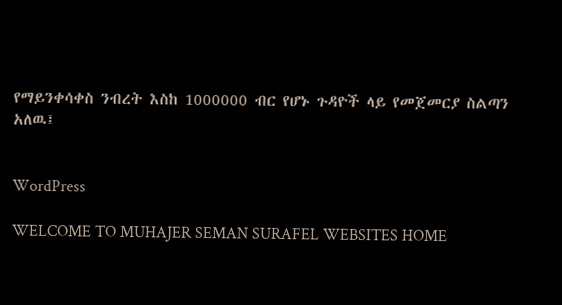የማይንቀሳቀስ ንብረት እስከ 1000000 ብር የሆኑ ጉዳዮች ላይ የመጀመርያ ስልጣን አለዉ፤


WordPress

WELCOME TO MUHAJER SEMAN SURAFEL WEBSITES HOME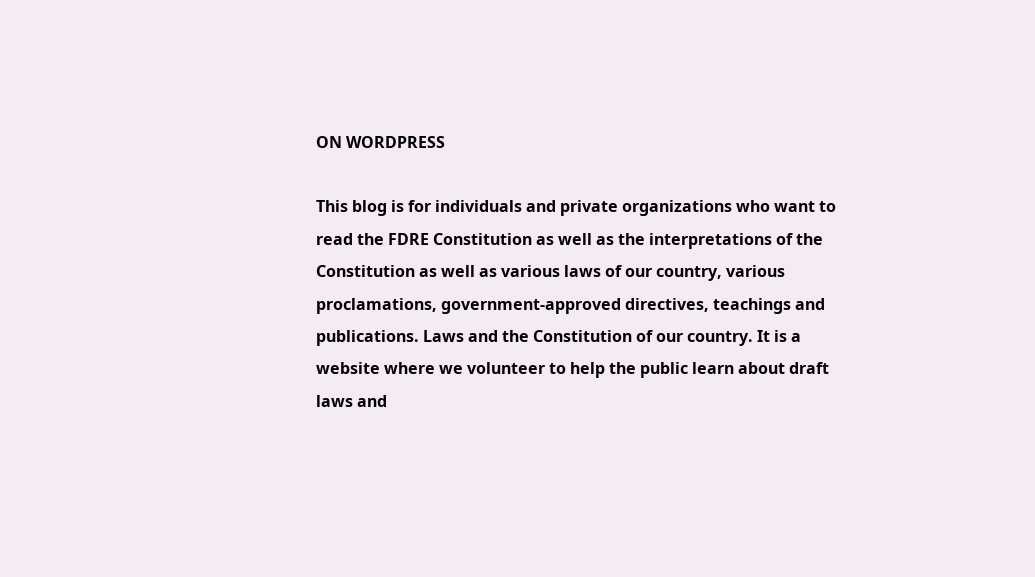ON WORDPRESS

This blog is for individuals and private organizations who want to read the FDRE Constitution as well as the interpretations of the Constitution as well as various laws of our country, various proclamations, government-approved directives, teachings and publications. Laws and the Constitution of our country. It is a website where we volunteer to help the public learn about draft laws and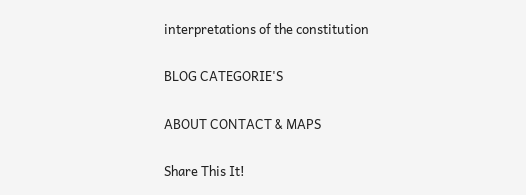interpretations of the constitution

BLOG CATEGORIE'S

ABOUT CONTACT & MAPS

Share This It!